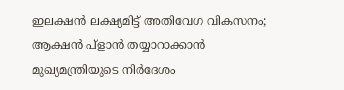ഇലക്ഷൻ ലക്ഷ്യമിട്ട് അതിവേഗ വികസനം; ആക്ഷൻ പ്ളാൻ തയ്യാറാക്കാൻ മുഖ്യമന്ത്രിയുടെ നിർദേശം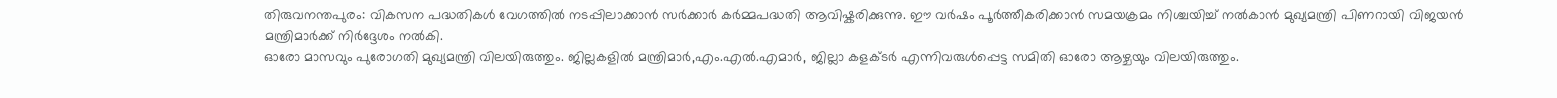തിരുവനന്തപുരം: വികസന പദ്ധതികൾ വേഗത്തിൽ നടപ്പിലാക്കാൻ സർക്കാർ കർമ്മപദ്ധതി ആവിഷ്കരിക്കുന്നു. ഈ വർഷം പൂർത്തീകരിക്കാൻ സമയക്രമം നിശ്ചയിച്ച് നൽകാൻ മുഖ്യമന്ത്രി പിണറായി വിജയൻ മന്ത്രിമാർക്ക് നിർദ്ദേശം നൽകി.
ഓരോ മാസവും പുരോഗതി മുഖ്യമന്ത്രി വിലയിരുത്തും. ജില്ലകളിൽ മന്ത്രിമാർ,എം.എൽ.എമാർ, ജില്ലാ കളക്ടർ എന്നിവരുൾപ്പെട്ട സമിതി ഓരോ ആഴ്ചയും വിലയിരുത്തും.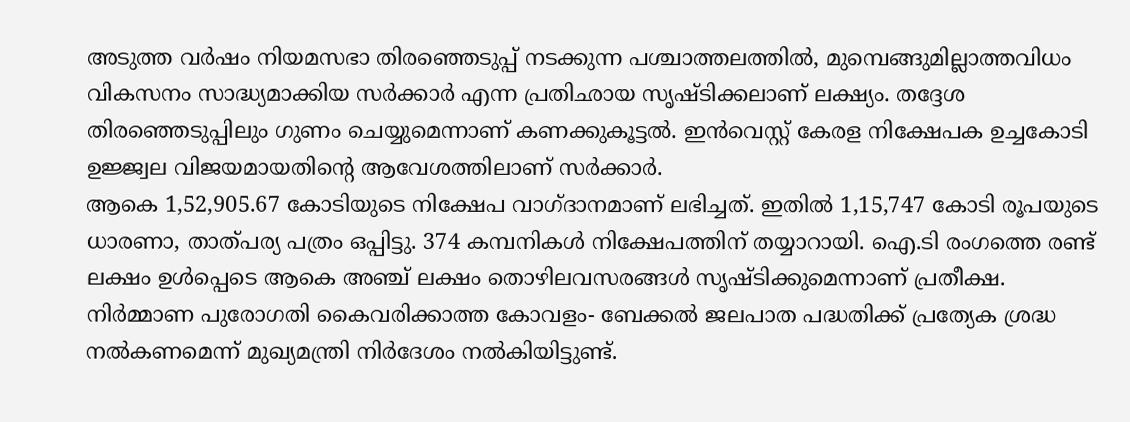അടുത്ത വർഷം നിയമസഭാ തിരഞ്ഞെടുപ്പ് നടക്കുന്ന പശ്ചാത്തലത്തിൽ, മുമ്പെങ്ങുമില്ലാത്തവിധം വികസനം സാദ്ധ്യമാക്കിയ സർക്കാർ എന്ന പ്രതിഛായ സൃഷ്ടിക്കലാണ് ലക്ഷ്യം. തദ്ദേശ തിരഞ്ഞെടുപ്പിലും ഗുണം ചെയ്യുമെന്നാണ് കണക്കുകൂട്ടൽ. ഇൻവെസ്റ്റ് കേരള നിക്ഷേപക ഉച്ചകോടി ഉജ്ജ്വല വിജയമായതിന്റെ ആവേശത്തിലാണ് സർക്കാർ.
ആകെ 1,52,905.67 കോടിയുടെ നിക്ഷേപ വാഗ്ദാനമാണ് ലഭിച്ചത്. ഇതിൽ 1,15,747 കോടി രൂപയുടെ ധാരണാ, താത്പര്യ പത്രം ഒപ്പിട്ടു. 374 കമ്പനികൾ നിക്ഷേപത്തിന് തയ്യാറായി. ഐ.ടി രംഗത്തെ രണ്ട് ലക്ഷം ഉൾപ്പെടെ ആകെ അഞ്ച് ലക്ഷം തൊഴിലവസരങ്ങൾ സൃഷ്ടിക്കുമെന്നാണ് പ്രതീക്ഷ.
നിർമ്മാണ പുരോഗതി കൈവരിക്കാത്ത കോവളം- ബേക്കൽ ജലപാത പദ്ധതിക്ക് പ്രത്യേക ശ്രദ്ധ നൽകണമെന്ന് മുഖ്യമന്ത്രി നിർദേശം നൽകിയിട്ടുണ്ട്.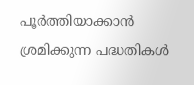പൂർത്തിയാക്കാൻ
ശ്രമിക്കുന്ന പദ്ധതികൾ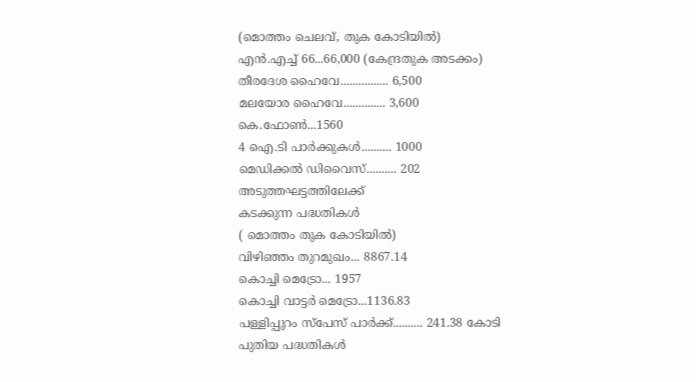(മൊത്തം ചെലവ്, തുക കോടിയിൽ)
എൻ.എച്ച് 66...66,000 (കേന്ദ്രതുക അടക്കം)
തീരദേശ ഹൈവേ................ 6,500
മലയോര ഹൈവേ.............. 3,600
കെ.ഫോൺ...1560
4 ഐ.ടി പാർക്കുകൾ.......... 1000
മെഡിക്കൽ ഡിവൈസ്.......... 202
അടുത്തഘട്ടത്തിലേക്ക്
കടക്കുന്ന പദ്ധതികൾ
( മൊത്തം തുക കോടിയിൽ)
വിഴിഞ്ഞം തുറമുഖം... 8867.14
കൊച്ചി മെട്രോ... 1957
കൊച്ചി വാട്ടർ മെട്രോ...1136.83
പള്ളിപ്പുറം സ്പേസ് പാർക്ക്.......... 241.38 കോടി
പുതിയ പദ്ധതികൾ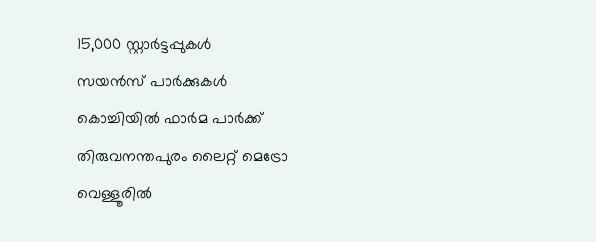15,000 സ്റ്റാർട്ടപ്പുകൾ
സയൻസ് പാർക്കുകൾ
കൊച്ചിയിൽ ഫാർമ പാർക്ക്
തിരുവനന്തപുരം ലൈറ്റ് മെട്രോ
വെള്ളൂരിൽ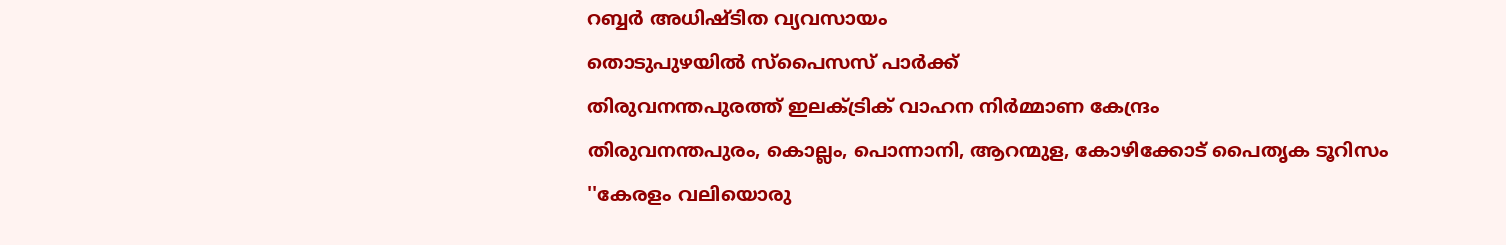റബ്ബർ അധിഷ്ടിത വ്യവസായം
തൊടുപുഴയിൽ സ്പൈസസ് പാർക്ക്
തിരുവനന്തപുരത്ത് ഇലക്ട്രിക് വാഹന നിർമ്മാണ കേന്ദ്രം
തിരുവനന്തപുരം, കൊല്ലം, പൊന്നാനി, ആറന്മുള, കോഴിക്കോട് പൈതൃക ടൂറിസം
''കേരളം വലിയൊരു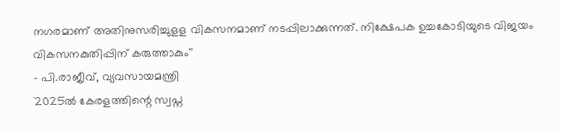നഗരമാണ് അതിനുസരിച്ചുളള വികസനമാണ് നടപ്പിലാക്കുന്നത്. നിക്ഷേപക ഉച്ചകോടിയുടെ വിജയം വികസനകുതിപ്പിന് കരുത്താകും''
- പി.രാജീവ്, വ്യവസായമന്ത്രി
`2025ൽ കേരളത്തിന്റെ സ്വപ്ന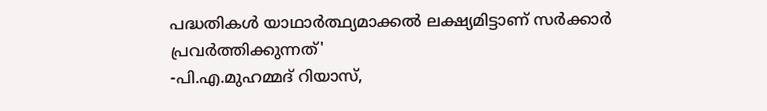പദ്ധതികൾ യാഥാർത്ഥ്യമാക്കൽ ലക്ഷ്യമിട്ടാണ് സർക്കാർ പ്രവർത്തിക്കുന്നത്'
-പി.എ.മുഹമ്മദ് റിയാസ്,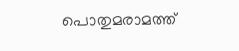പൊതുമരാമത്ത്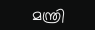മന്ത്രി